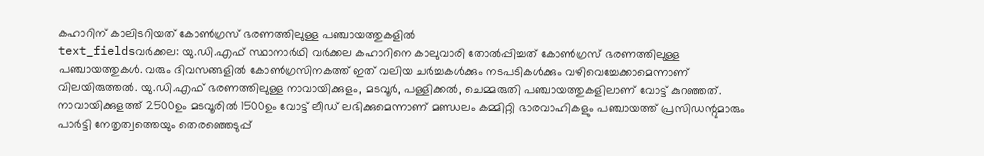കഹാറിന് കാലിടറിയത് കോൺഗ്രസ് ഭരണത്തിലുള്ള പഞ്ചായത്തുകളിൽ
text_fieldsവർക്കല: യു.ഡി.എഫ് സ്ഥാനാർഥി വർക്കല കഹാറിനെ കാലുവാരി തോൽപ്പിച്ചത് കോൺഗ്രസ് ഭരണത്തിലുള്ള പഞ്ചായത്തുകൾ. വരും ദിവസങ്ങളിൽ കോൺഗ്രസിനകത്ത് ഇത് വലിയ ചർച്ചകൾക്കും നടപടികൾക്കും വഴിവെച്ചേക്കാമെന്നാണ് വിലയിരുത്തൽ. യു.ഡി.എഫ് ഭരണത്തിലുള്ള നാവായിക്കുളം, മടവൂർ, പള്ളിക്കൽ, ചെമ്മരുതി പഞ്ചായത്തുകളിലാണ് വോട്ട് കുറഞ്ഞത്. നാവായിക്കുളത്ത് 2500ഉം മടവൂരിൽ 1500ഉം വോട്ട് ലീഡ് ലഭിക്കുമെന്നാണ് മണ്ഡലം കമ്മിറ്റി ഭാരവാഹികളും പഞ്ചായത്ത് പ്രസിഡന്റുമാരും പാർട്ടി നേതൃത്വത്തെയും തെരഞ്ഞെടുപ്പ്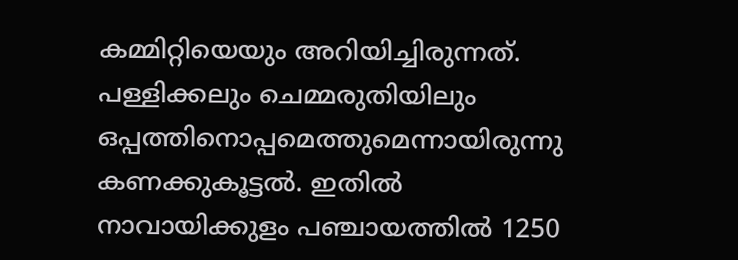കമ്മിറ്റിയെയും അറിയിച്ചിരുന്നത്. പള്ളിക്കലും ചെമ്മരുതിയിലും ഒപ്പത്തിനൊപ്പമെത്തുമെന്നായിരുന്നു കണക്കുകൂട്ടൽ. ഇതിൽ നാവായിക്കുളം പഞ്ചായത്തിൽ 1250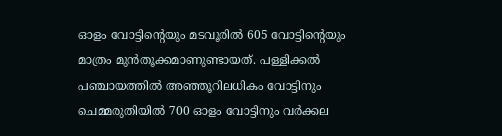ഓളം വോട്ടിന്റെയും മടവൂരിൽ 605 വോട്ടിന്റെയും മാത്രം മുൻതൂക്കമാണുണ്ടായത്. പള്ളിക്കൽ പഞ്ചായത്തിൽ അഞ്ഞൂറിലധികം വോട്ടിനും ചെമ്മരുതിയിൽ 700 ഓളം വോട്ടിനും വർക്കല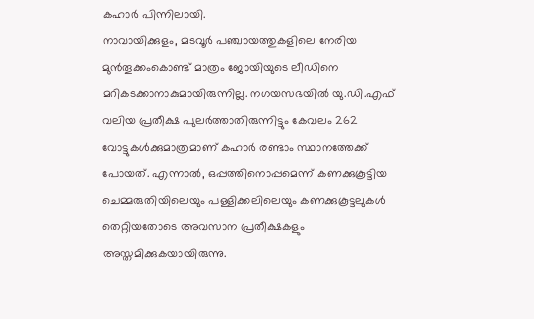കഹാർ പിന്നിലായി.
നാവായിക്കുളം, മടവൂർ പഞ്ചായത്തുകളിലെ നേരിയ മുൻതൂക്കംകൊണ്ട് മാത്രം ജോയിയുടെ ലീഡിനെ മറികടക്കാനാകുമായിരുന്നില്ല. നഗയസഭയിൽ യു.ഡി.എഫ് വലിയ പ്രതീക്ഷ പുലർത്താതിരുന്നിട്ടും കേവലം 262 വോട്ടുകൾക്കുമാത്രമാണ് കഹാർ രണ്ടാം സ്ഥാനത്തേക്ക് പോയത്. എന്നാൽ, ഒപ്പത്തിനൊപ്പമെന്ന് കണക്കുകൂട്ടിയ ചെമ്മരുതിയിലെയും പള്ളിക്കലിലെയും കണക്കുകൂട്ടലുകൾ തെറ്റിയതോടെ അവസാന പ്രതീക്ഷകളും അസ്തമിക്കുകയായിരുന്നു.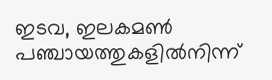ഇടവ, ഇലകമൺ പഞ്ചായത്തുകളിൽനിന്ന്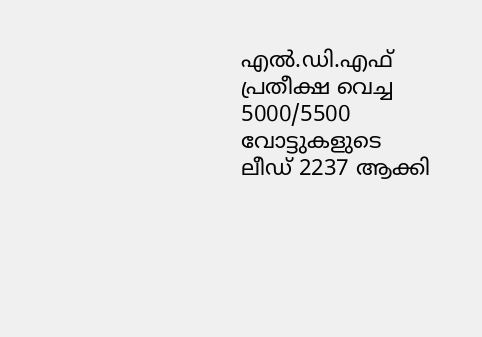എൽ.ഡി.എഫ് പ്രതീക്ഷ വെച്ച 5000/5500 വോട്ടുകളുടെ ലീഡ് 2237 ആക്കി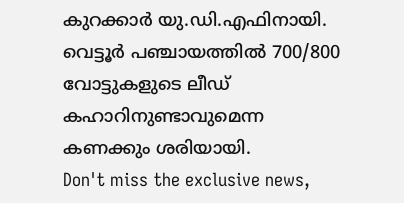കുറക്കാർ യു.ഡി.എഫിനായി. വെട്ടൂർ പഞ്ചായത്തിൽ 700/800 വോട്ടുകളുടെ ലീഡ് കഹാറിനുണ്ടാവുമെന്ന കണക്കും ശരിയായി.
Don't miss the exclusive news,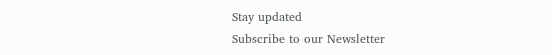Stay updated
Subscribe to our Newsletter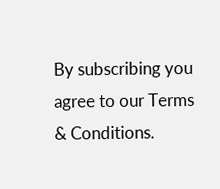By subscribing you agree to our Terms & Conditions.